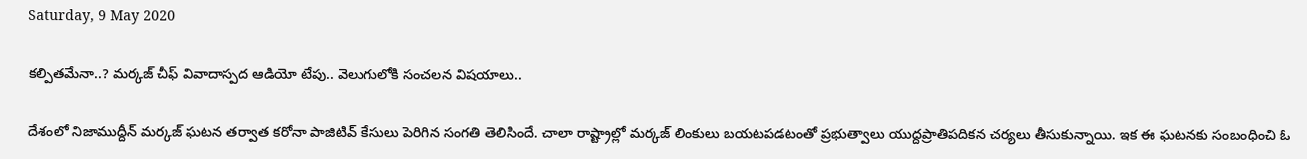Saturday, 9 May 2020

కల్పితమేనా..? మర్కజ్ చీఫ్ వివాదాస్పద ఆడియో టేపు.. వెలుగులోకి సంచలన విషయాలు..

దేశంలో నిజాముద్దీన్ మర్కజ్ ఘటన తర్వాత కరోనా పాజిటివ్ కేసులు పెరిగిన సంగతి తెలిసిందే. చాలా రాష్ట్రాల్లో మర్కజ్ లింకులు బయటపడటంతో ప్రభుత్వాలు యుద్దప్రాతిపదికన చర్యలు తీసుకున్నాయి. ఇక ఈ ఘటనకు సంబంధించి ఓ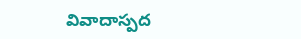వివాదాస్పద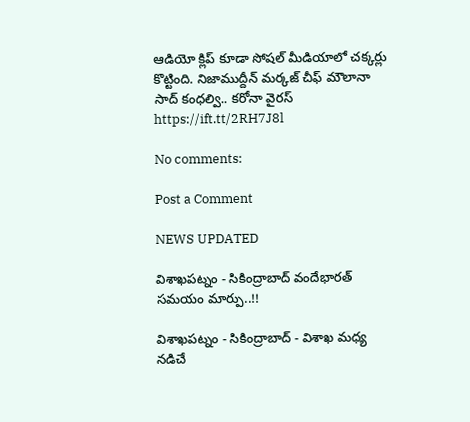ఆడియో క్లిప్ కూడా సోషల్ మీడియాలో చక్కర్లు కొట్టింది. నిజాముద్దీన్ మర్కజ్ చీఫ్ మౌలానా సాద్ కంధల్వి.. కరోనా వైరస్
https://ift.tt/2RH7J8l

No comments:

Post a Comment

NEWS UPDATED

విశాఖపట్నం - సికింద్రాబాద్ వందేభారత్ సమయం మార్పు..!!

విశాఖపట్నం - సికింద్రాబాద్ - విశాఖ మధ్య నడిచే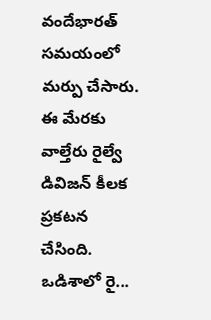వందేభారత్ సమయంలో మర్పు చేసారు. ఈ మేరకు వాల్తేరు రైల్వే డివిజన్ కీలక ప్రకటన చేసింది. ఒడిశాలో రై...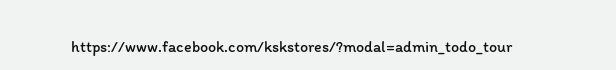https://www.facebook.com/kskstores/?modal=admin_todo_tour